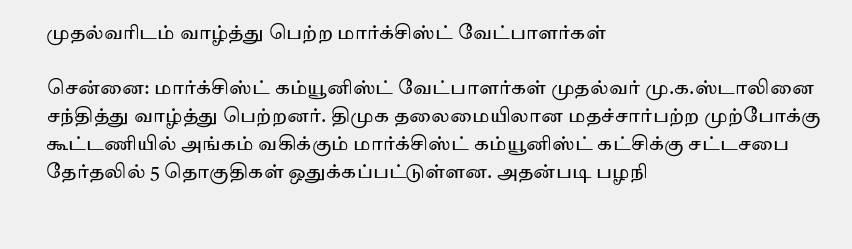முதல்வரிடம் வாழ்த்து பெற்ற மார்க்சிஸ்ட் வேட்பாளர்கள்

சென்னை: மார்க்சிஸ்ட் கம்யூனிஸ்ட் வேட்பாளர்கள் முதல்வர் மு.க.ஸ்டாலினை சந்தித்து வாழ்த்து பெற்றனர். திமுக தலைமையிலான மதச்சார்பற்ற முற்போக்கு கூட்டணியில் அங்கம் வகிக்கும் மார்க்சிஸ்ட் கம்யூனிஸ்ட் கட்சிக்கு சட்டசபை தேர்தலில் 5 தொகுதிகள் ஒதுக்கப்பட்டுள்ளன. அதன்படி பழநி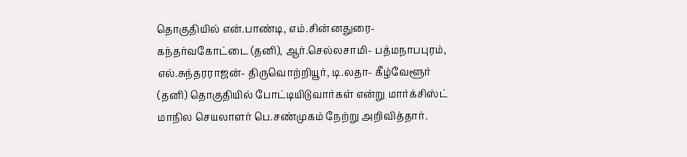தொகுதியில் என்.பாண்டி, எம்.சின்னதுரை- கந்தர்வகோட்டை (தனி), ஆர்.செல்லசாமி- பத்மநாபபுரம், எல்.சுந்தரராஜன்- திருவொற்றியூர், டி.லதா- கீழ்வேளூர் (தனி) தொகுதியில் போட்டியிடுவார்கள் என்று மார்க்சிஸ்ட் மாநில செயலாளர் பெ.சண்முகம் நேற்று அறிவித்தார்.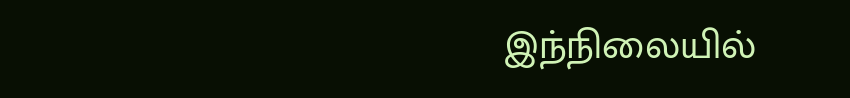இந்நிலையில்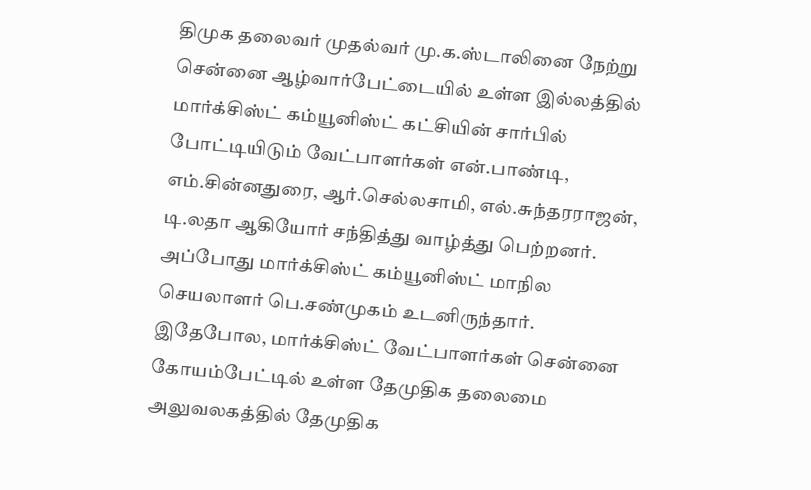திமுக தலைவர் முதல்வர் மு.க.ஸ்டாலினை நேற்று சென்னை ஆழ்வார்பேட்டையில் உள்ள இல்லத்தில் மார்க்சிஸ்ட் கம்யூனிஸ்ட் கட்சியின் சார்பில் போட்டியிடும் வேட்பாளர்கள் என்.பாண்டி, எம்.சின்னதுரை, ஆர்.செல்லசாமி, எல்.சுந்தரராஜன், டி.லதா ஆகியோர் சந்தித்து வாழ்த்து பெற்றனர். அப்போது மார்க்சிஸ்ட் கம்யூனிஸ்ட் மாநில செயலாளர் பெ.சண்முகம் உடனிருந்தார். இதேபோல, மார்க்சிஸ்ட் வேட்பாளர்கள் சென்னை கோயம்பேட்டில் உள்ள தேமுதிக தலைமை அலுவலகத்தில் தேமுதிக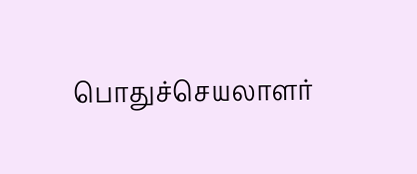பொதுச்செயலாளர்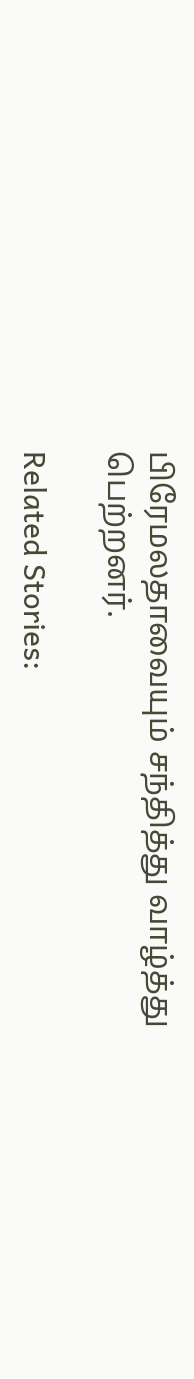பிரேமலதாவையும் சந்தித்து வாழ்த்து பெற்றனர்.

Related Stories: